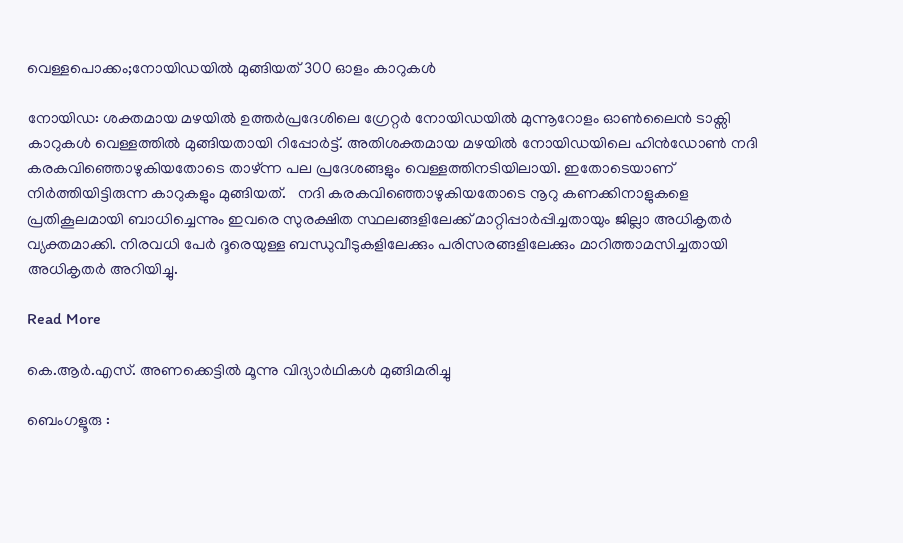വെള്ളപൊക്കം;നോയിഡയിൽ മുങ്ങിയത് 300 ഓളം കാറുകൾ

നോയിഡ: ശക്തമായ മഴയിൽ ഉത്തർപ്രദേശിലെ ഗ്രേറ്റർ നോയിഡയിൽ മുന്നൂറോളം ഓൺലൈൻ ടാക്സി കാറുകൾ വെള്ളത്തിൽ മുങ്ങിയതായി റിപ്പോർട്ട്‌. അതിശക്തമായ മഴയിൽ നോയിഡയിലെ ഹിൻഡോൺ നദി കരകവിഞ്ഞൊഴുകിയതോടെ താഴ്ന്ന പല പ്രദേശങ്ങളും വെള്ളത്തിനടിയിലായി. ഇതോടെയാണ് നിർത്തിയിട്ടിരുന്ന കാറുകളും മുങ്ങിയത്.   നദി കരകവിഞ്ഞൊഴുകിയതോടെ നൂറു കണക്കിനാളുകളെ പ്രതികൂലമായി ബാധിച്ചെന്നും ഇവരെ സുരക്ഷിത സ്ഥലങ്ങളിലേക്ക് മാറ്റിപ്പാർപ്പിച്ചതായും ജില്ലാ അധികൃതർ വ്യക്തമാക്കി. നിരവധി പേർ ദൂരെയുള്ള ബന്ധുവീടുകളിലേക്കും പരിസരങ്ങളിലേക്കും മാറിത്താമസിച്ചതായി അധികൃതർ അറിയിച്ചു.

Read More

കെ.ആർ.എസ്. അണക്കെട്ടിൽ മൂന്നു വിദ്യാർഥികൾ മുങ്ങിമരിച്ചു

ബെംഗളൂരു :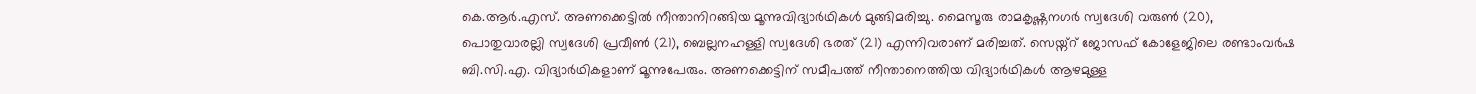കെ.ആർ.എസ്. അണക്കെട്ടിൽ നീന്താനിറങ്ങിയ മൂന്നുവിദ്യാർഥികൾ മുങ്ങിമരിച്ചു. മൈസൂരു രാമകൃഷ്ണനഗർ സ്വദേശി വരുൺ (20), പൊതുവാരല്ലി സ്വദേശി പ്രവീൺ (21), ബെല്ലനഹള്ളി സ്വദേശി ഭരത് (21) എന്നിവരാണ് മരിച്ചത്. സെയ്ന്റ് ജോസഫ് കോളേജിലെ രണ്ടാംവർഷ ബി.സി.എ. വിദ്യാർഥികളാണ് മൂന്നുപേരും. അണക്കെട്ടിന് സമീപത്ത് നീന്താനെത്തിയ വിദ്യാർഥികൾ ആഴമുള്ള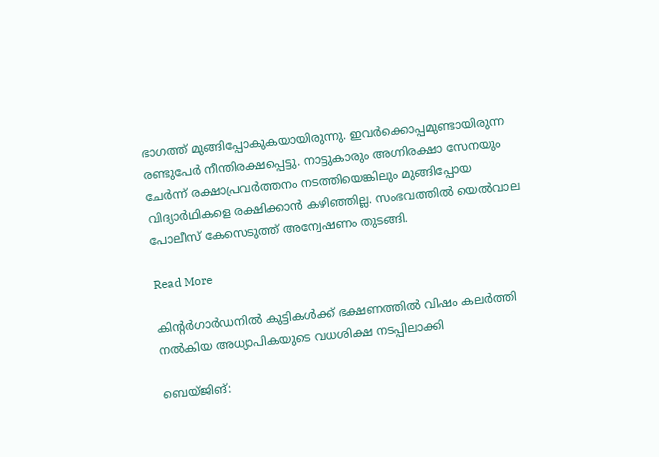ഭാഗത്ത് മുങ്ങിപ്പോകുകയായിരുന്നു. ഇവർക്കൊപ്പമുണ്ടായിരുന്ന രണ്ടുപേർ നീന്തിരക്ഷപ്പെട്ടു. നാട്ടുകാരും അഗ്നിരക്ഷാ സേനയും ചേർന്ന് രക്ഷാപ്രവർത്തനം നടത്തിയെങ്കിലും മുങ്ങിപ്പോയ വിദ്യാർഥികളെ രക്ഷിക്കാൻ കഴിഞ്ഞില്ല. സംഭവത്തിൽ യെൽവാല പോലീസ് കേസെടുത്ത് അന്വേഷണം തുടങ്ങി.

Read More

കിന്റർഗാർഡനിൽ കുട്ടികൾക്ക് ഭക്ഷണത്തിൽ വിഷം കലർത്തി നൽകിയ അധ്യാപികയുടെ വധശിക്ഷ നടപ്പിലാക്കി

ബെയ്‌ജിങ്: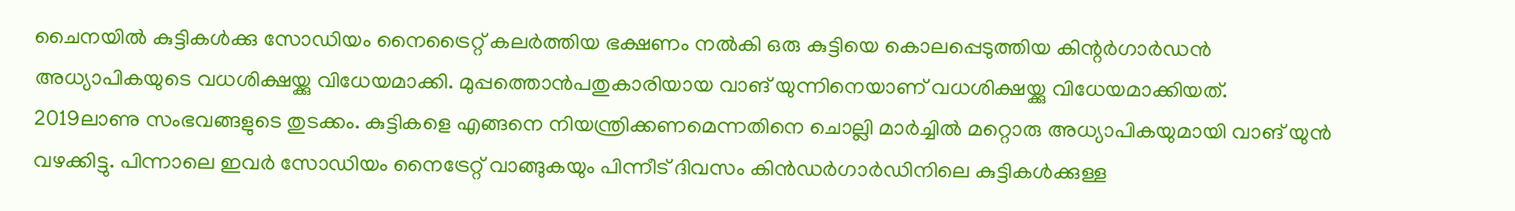ചൈനയിൽ കുട്ടികൾക്കു സോഡിയം നൈട്രൈറ്റ് കലർത്തിയ ഭക്ഷണം നൽകി ഒരു കുട്ടിയെ കൊലപ്പെടുത്തിയ കിന്റർഗാർഡൻ അധ്യാപികയുടെ വധശിക്ഷയ്ക്കു വിധേയമാക്കി. മുപ്പത്തൊൻപതുകാരിയായ വാങ് യുന്നിനെയാണ് വധശിക്ഷയ്ക്കു വിധേയമാക്കിയത്.  2019ലാണു സംഭവങ്ങളുടെ തുടക്കം. കുട്ടികളെ എങ്ങനെ നിയന്ത്രിക്കണമെന്നതിനെ ചൊല്ലി മാർച്ചിൽ മറ്റൊരു അധ്യാപികയുമായി വാങ് യുൻ വഴക്കിട്ടു. പിന്നാലെ ഇവർ സോഡിയം നൈട്രേറ്റ് വാങ്ങുകയും പിന്നീട് ദിവസം കിൻഡർഗാർഡിനിലെ കുട്ടികൾക്കുള്ള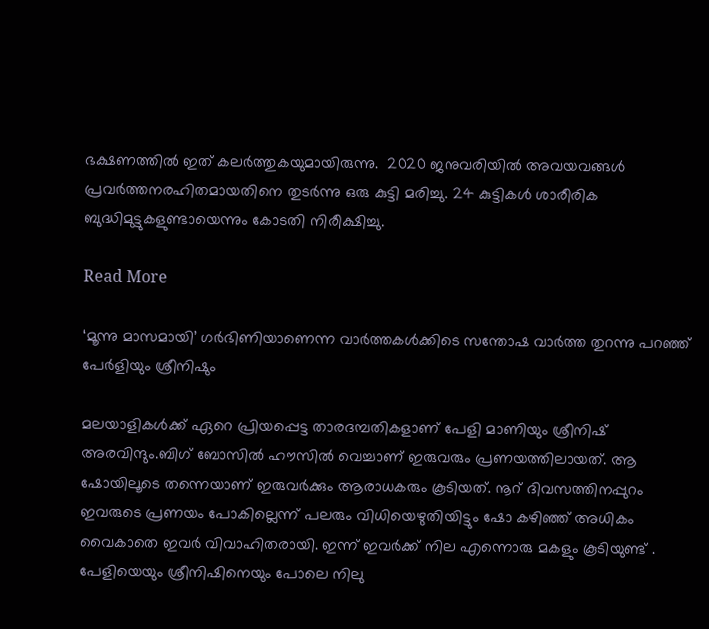ഭക്ഷണത്തിൽ ഇത് കലർത്തുകയുമായിരുന്നു.  2020 ജനുവരിയിൽ അവയവങ്ങൾ പ്രവർത്തനരഹിതമായതിനെ തുടർന്നു ഒരു കുട്ടി മരിച്ചു. 24 കുട്ടികൾ ശാരീരിക ബുദ്ധിമുട്ടുകളുണ്ടായെന്നും കോടതി നിരീക്ഷിച്ചു.

Read More

‘മൂന്നു മാസമായി’ ഗർഭിണിയാണെന്ന വാർത്തകൾക്കിടെ സന്തോഷ വാർത്ത തുറന്നു പറഞ്ഞ് പേർളിയും ശ്രീനിഷും

മലയാളികൾക്ക് ഏറെ പ്രിയപ്പെട്ട താരദമ്പതികളാണ് പേളി മാണിയും ശ്രീനിഷ് അരവിന്ദും.ബിഗ് ബോസിൽ ഹൗസിൽ വെച്ചാണ് ഇരുവരും പ്രണയത്തിലായത്. ആ ഷോയിലൂടെ തന്നെയാണ് ഇരുവർക്കും ആരാധകരും കൂടിയത്. നൂറ് ദിവസത്തിനപ്പുറം ഇവരുടെ പ്രണയം പോകില്ലെന്ന് പലരും വിധിയെഴുതിയിട്ടും ഷോ കഴിഞ്ഞ് അധികം വൈകാതെ ഇവർ വിവാഹിതരായി. ഇന്ന് ഇവർക്ക് നില എന്നൊരു മകളും കൂടിയുണ്ട് . പേളിയെയും ശ്രീനിഷിനെയും പോലെ നിലു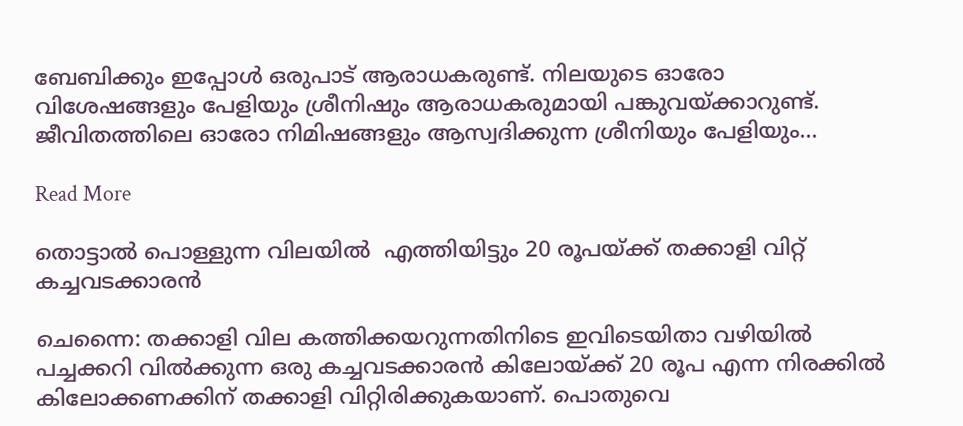ബേബിക്കും ഇപ്പോൾ ഒരുപാട് ആരാധകരുണ്ട്. നിലയുടെ ഓരോ വിശേഷങ്ങളും പേളിയും ശ്രീനിഷും ആരാധകരുമായി പങ്കുവയ്ക്കാറുണ്ട്.  ജീവിതത്തിലെ ഓരോ നിമിഷങ്ങളും ആസ്വദിക്കുന്ന ശ്രീനിയും പേളിയും…

Read More

തൊട്ടാൽ പൊള്ളുന്ന വിലയിൽ  എത്തിയിട്ടും 20 രൂപയ്ക്ക് തക്കാളി വിറ്റ് കച്ചവടക്കാരൻ

ചെന്നൈ: തക്കാളി വില കത്തിക്കയറുന്നതിനിടെ ഇവിടെയിതാ വഴിയില്‍ പച്ചക്കറി വില്‍ക്കുന്ന ഒരു കച്ചവടക്കാരൻ കിലോയ്ക്ക് 20 രൂപ എന്ന നിരക്കില്‍ കിലോക്കണക്കിന് തക്കാളി വിറ്റിരിക്കുകയാണ്. പൊതുവെ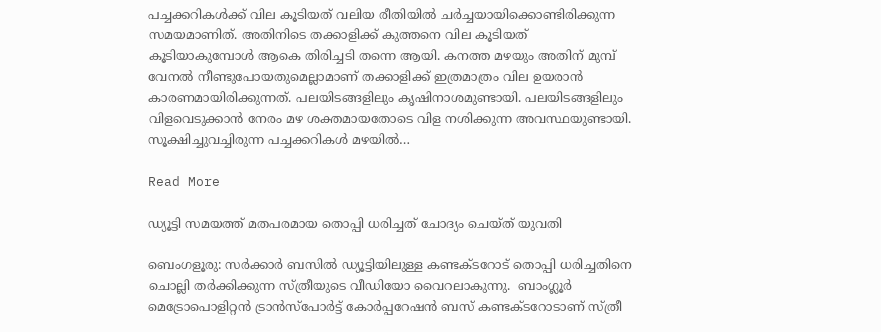പച്ചക്കറികള്‍ക്ക് വില കൂടിയത് വലിയ രീതിയില്‍ ചര്‍ച്ചയായിക്കൊണ്ടിരിക്കുന്ന സമയമാണിത്. അതിനിടെ തക്കാളിക്ക് കുത്തനെ വില കൂടിയത് കൂടിയാകുമ്പോള്‍ ആകെ തിരിച്ചടി തന്നെ ആയി. കനത്ത മഴയും അതിന് മുമ്പ് വേനല്‍ നീണ്ടുപോയതുമെല്ലാമാണ് തക്കാളിക്ക് ഇത്രമാത്രം വില ഉയരാൻ കാരണമായിരിക്കുന്നത്. പലയിടങ്ങളിലും കൃഷിനാശമുണ്ടായി. പലയിടങ്ങളിലും വിളവെടുക്കാൻ നേരം മഴ ശക്തമായതോടെ വിള നശിക്കുന്ന അവസ്ഥയുണ്ടായി. സൂക്ഷിച്ചുവച്ചിരുന്ന പച്ചക്കറികള്‍ മഴയില്‍…

Read More

ഡ്യൂട്ടി സമയത്ത് മതപരമായ തൊപ്പി ധരിച്ചത് ചോദ്യം ചെയ്ത് യുവതി

ബെംഗളൂരു: സർക്കാർ ബസിൽ ഡ്യൂട്ടിയിലുള്ള കണ്ടക്ടറോട് തൊപ്പി ധരിച്ചതിനെ ചൊല്ലി തർക്കിക്കുന്ന സ്ത്രീയുടെ വീഡിയോ വൈറലാകുന്നു.  ബാംഗ്ലൂർ മെട്രോപൊളിറ്റൻ ട്രാൻസ്‌പോർട്ട് കോർപ്പറേഷൻ ബസ് കണ്ടക്ടറോടാണ് സ്ത്രീ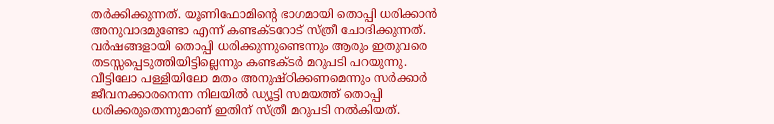തർക്കിക്കുന്നത്. യൂണിഫോമിന്റെ ഭാഗമായി തൊപ്പി ധരിക്കാൻ അനുവാദമുണ്ടോ എന്ന് കണ്ടക്ടറോട് സ്ത്രീ ചോദിക്കുന്നത്. വർഷങ്ങളായി തൊപ്പി ധരിക്കുന്നുണ്ടെന്നും ആരും ഇതുവരെ തടസ്സപ്പെടുത്തിയിട്ടില്ലെന്നും കണ്ടക്ടർ മറുപടി പറയുന്നു. വീട്ടിലോ പള്ളിയിലോ മതം അനുഷ്ഠിക്കണമെന്നും സർക്കാർ ജീവനക്കാരനെന്ന നിലയിൽ ഡ്യൂട്ടി സമയത്ത് തൊപ്പി ധരിക്കരുതെന്നുമാണ് ഇതിന് സ്ത്രീ മറുപടി നൽകിയത്.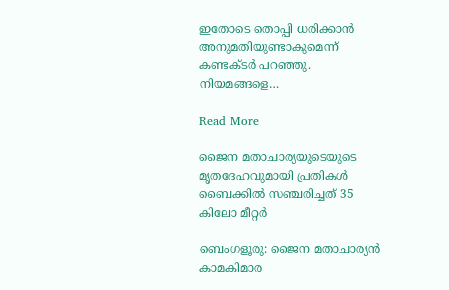ഇതോടെ തൊപ്പി ധരിക്കാൻ അനുമതിയുണ്ടാകുമെന്ന് കണ്ടക്ടർ പറഞ്ഞു. നിയമങ്ങളെ…

Read More

ജൈന മതാചാര്യയുടെയുടെ മൃതദേഹവുമായി പ്രതികൾ ബൈക്കിൽ സഞ്ചരിച്ചത് 35 കിലോ മീറ്റർ

ബെംഗളൂരു: ജൈന മതാചാര്യൻ കാമകിമാര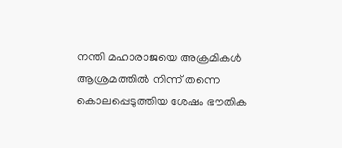നന്തി മഹാരാജയെ അക്രമികൾ ആശ്രമത്തിൽ നിന്ന് തന്നെ കൊലപ്പെടുത്തിയ ശേഷം ഭൗതിക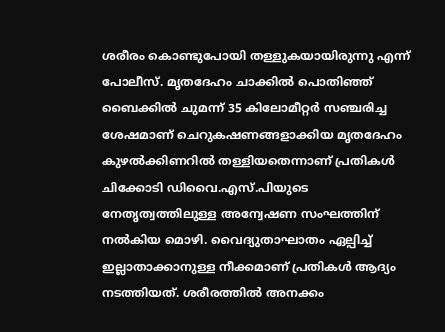ശരീരം കൊണ്ടുപോയി തള്ളുകയായിരുന്നു എന്ന് പോലീസ്. മൃതദേഹം ചാക്കിൽ പൊതിഞ്ഞ് ബൈക്കിൽ ചുമന്ന് 35 കിലോമീറ്റർ സഞ്ചരിച്ച ശേഷമാണ് ചെറുകഷണങ്ങളാക്കിയ മൃതദേഹം കുഴൽക്കിണറിൽ തള്ളിയതെന്നാണ് പ്രതികൾ ചിക്കോടി ഡിവൈ.എസ്.പിയുടെ നേതൃത്വത്തിലുള്ള അന്വേഷണ സംഘത്തിന് നൽകിയ മൊഴി. വൈദ്യുതാഘാതം ഏല്പിച്ച് ഇല്ലാതാക്കാനുള്ള നീക്കമാണ് പ്രതികൾ ആദ്യം നടത്തിയത്. ശരീരത്തിൽ അനക്കം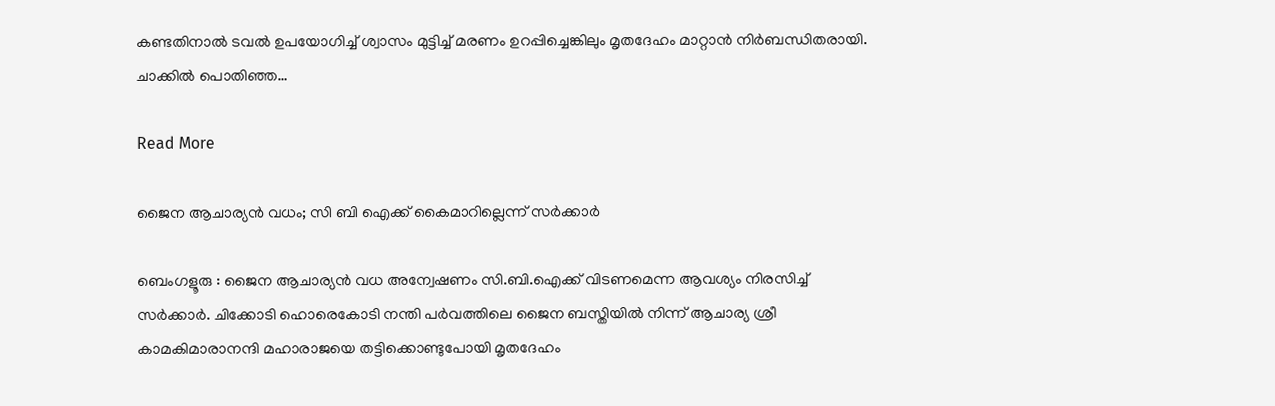കണ്ടതിനാൽ ടവൽ ഉപയോഗിച്ച് ശ്വാസം മുട്ടിച്ച് മരണം ഉറപ്പിച്ചെങ്കിലും മൃതദേഹം മാറ്റാൻ നിർബന്ധിതരായി. ചാക്കിൽ പൊതിഞ്ഞ…

Read More

ജൈന ആചാര്യൻ വധം; സി ബി ഐക്ക് കൈമാറില്ലെന്ന് സർക്കാർ

ബെംഗളൂരു : ജൈന ആചാര്യൻ വധ അന്വേഷണം സി.ബി.ഐക്ക് വിടണമെന്ന ആവശ്യം നിരസിച്ച് സർക്കാർ. ചിക്കോടി ഹൊരെകോടി നന്തി പർവത്തിലെ ജൈന ബസ്തിയിൽ നിന്ന് ആചാര്യ ശ്രീ കാമകിമാരാനന്ദി മഹാരാജയെ തട്ടിക്കൊണ്ടുപോയി മൃതദേഹം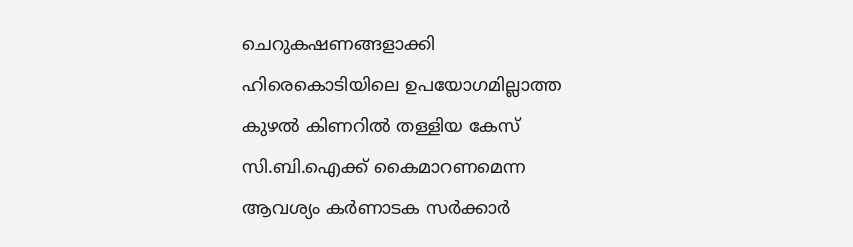ചെറുകഷണങ്ങളാക്കി ഹിരെകൊടിയിലെ ഉപയോഗമില്ലാത്ത കുഴൽ കിണറിൽ തള്ളിയ കേസ് സി.ബി.ഐക്ക് കൈമാറണമെന്ന ആവശ്യം കർണാടക സർക്കാർ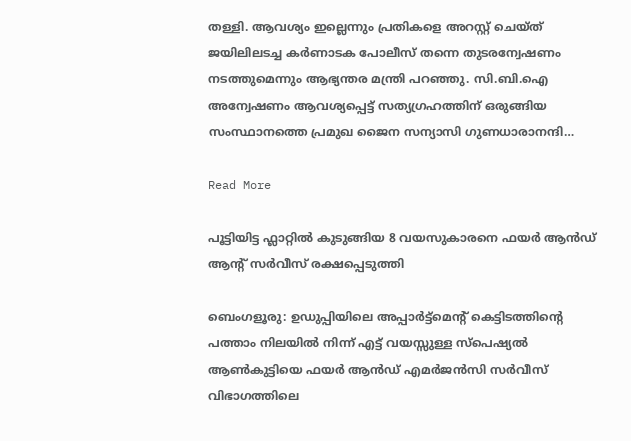തള്ളി. ആവശ്യം ഇല്ലെന്നും പ്രതികളെ അറസ്റ്റ് ചെയ്ത് ജയിലിലടച്ച കർണാടക പോലീസ് തന്നെ തുടരന്വേഷണം നടത്തുമെന്നും ആഭ്യന്തര മന്ത്രി പറഞ്ഞു. സി.ബി.ഐ അന്വേഷണം ആവശ്യപ്പെട്ട് സത്യഗ്രഹത്തിന് ഒരുങ്ങിയ സംസ്ഥാനത്തെ പ്രമുഖ ജൈന സന്യാസി ഗുണധാരാനന്ദി…

Read More

പൂട്ടിയിട്ട ഫ്ലാറ്റിൽ കുടുങ്ങിയ 8 വയസുകാരനെ ഫയർ ആൻഡ് ആന്റ് സർവീസ് രക്ഷപ്പെടുത്തി

ബെംഗളൂരു: ഉഡുപ്പിയിലെ അപ്പാർട്ട്‌മെന്റ് കെട്ടിടത്തിന്റെ പത്താം നിലയിൽ നിന്ന് എട്ട് വയസ്സുള്ള സ്‌പെഷ്യൽ ആൺകുട്ടിയെ ഫയർ ആൻഡ് എമർജൻസി സർവീസ് വിഭാഗത്തിലെ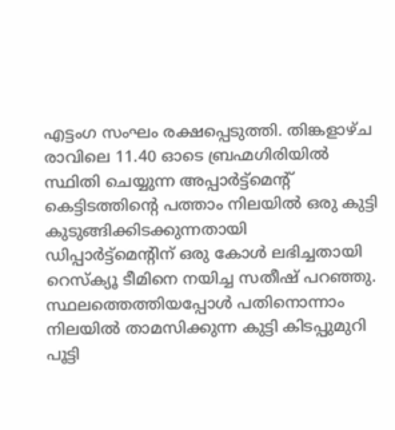എട്ടംഗ സംഘം രക്ഷപ്പെടുത്തി. തിങ്കളാഴ്ച രാവിലെ 11.40 ഓടെ ബ്രഹ്മഗിരിയിൽ സ്ഥിതി ചെയ്യുന്ന അപ്പാർട്ട്മെന്റ് കെട്ടിടത്തിന്റെ പത്താം നിലയിൽ ഒരു കുട്ടി കുടുങ്ങിക്കിടക്കുന്നതായി ഡിപ്പാർട്ട്‌മെന്റിന് ഒരു കോൾ ലഭിച്ചതായി റെസ്‌ക്യൂ ടീമിനെ നയിച്ച സതീഷ് പറഞ്ഞു. സ്ഥലത്തെത്തിയപ്പോൾ പതിനൊന്നാം നിലയിൽ താമസിക്കുന്ന കുട്ടി കിടപ്പുമുറി പൂട്ടി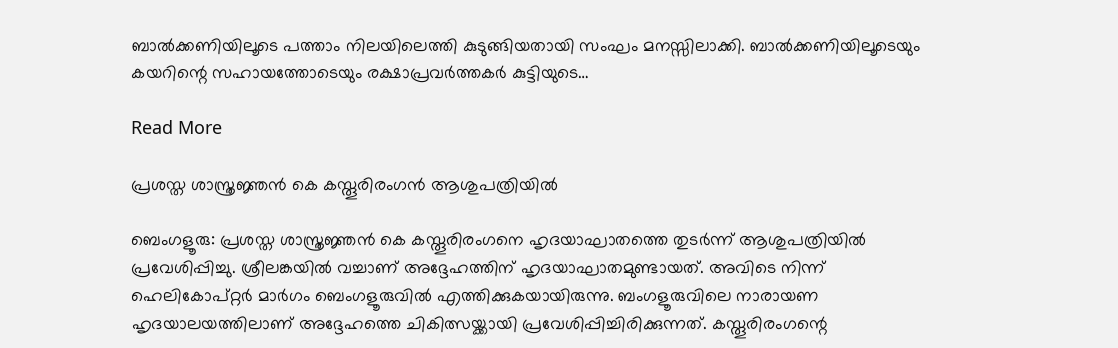ബാൽക്കണിയിലൂടെ പത്താം നിലയിലെത്തി കുടുങ്ങിയതായി സംഘം മനസ്സിലാക്കി. ബാൽക്കണിയിലൂടെയും കയറിന്റെ സഹായത്തോടെയും രക്ഷാപ്രവർത്തകർ കുട്ടിയുടെ…

Read More

പ്രശസ്ത ശാസ്ത്രജ്ഞൻ കെ കസ്തൂരിരംഗൻ ആശുപത്രിയിൽ

ബെംഗളൂരു: പ്രശസ്ത ശാസ്ത്രജ്ഞൻ കെ കസ്തൂരിരംഗനെ ഹൃദയാഘാതത്തെ തുടർന്ന് ആശുപത്രിയിൽ പ്രവേശിപ്പിച്ചു. ശ്രീലങ്കയിൽ വച്ചാണ് അദ്ദേഹത്തിന് ഹൃദയാഘാതമുണ്ടായത്. അവിടെ നിന്ന് ഹെലികോപ്റ്റർ മാർഗം ബെംഗളൂരുവിൽ എത്തിക്കുകയായിരുന്നു. ബംഗളൂരുവിലെ നാരായണ ഹൃദയാലയത്തിലാണ് അദ്ദേഹത്തെ ചികിത്സയ്ക്കായി പ്രവേശിപ്പിച്ചിരിക്കുന്നത്. കസ്തൂരിരംഗന്റെ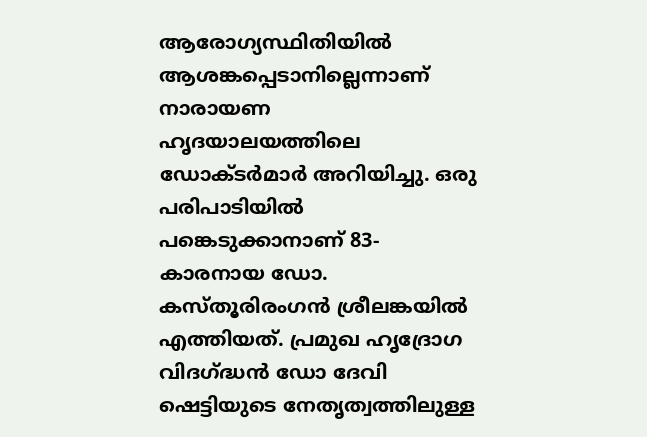ആരോഗ്യസ്ഥിതിയിൽ ആശങ്കപ്പെടാനില്ലെന്നാണ് നാരായണ ഹൃദയാലയത്തിലെ ഡോക്ടർമാർ അറിയിച്ചു. ഒരു പരിപാടിയിൽ പങ്കെടുക്കാനാണ് 83-കാരനായ ഡോ. കസ്തൂരിരംഗൻ ശ്രീലങ്കയിൽ എത്തിയത്. പ്രമുഖ ഹൃദ്രോഗ വിദഗ്ദ്ധൻ ഡോ ദേവി ഷെട്ടിയുടെ നേതൃത്വത്തിലുള്ള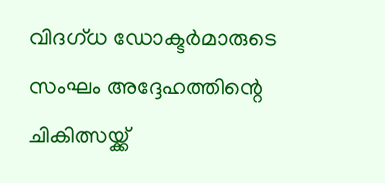വിദഗ്ധ ഡോക്ടർമാരുടെ സംഘം അദ്ദേഹത്തിന്റെ ചികിത്സയ്ക്ക്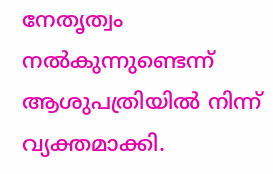നേതൃത്വം നൽകുന്നുണ്ടെന്ന് ആശുപത്രിയിൽ നിന്ന് വ്യക്തമാക്കി.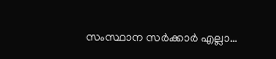സംസ്ഥാന സർക്കാർ എല്ലാ…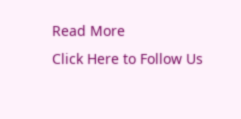Read More
Click Here to Follow Us